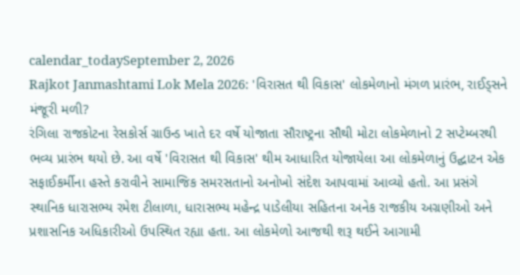calendar_todaySeptember 2, 2026
Rajkot Janmashtami Lok Mela 2026: 'વિરાસત થી વિકાસ' લોકમેળાનો મંગળ પ્રારંભ, રાઈડ્સને મંજૂરી મળી?
રંગિલા રાજકોટના રેસકોર્સ ગ્રાઉન્ડ ખાતે દર વર્ષે યોજાતા સૌરાષ્ટ્રના સૌથી મોટા લોકમેળાનો 2 સપ્ટેમ્બરથી ભવ્ય પ્રારંભ થયો છે. આ વર્ષે 'વિરાસત થી વિકાસ' થીમ આધારિત યોજાયેલા આ લોકમેળાનું ઉદ્ઘાટન એક સફાઈકર્મીના હસ્તે કરાવીને સામાજિક સમરસતાનો અનોખો સંદેશ આપવામાં આવ્યો હતો. આ પ્રસંગે સ્થાનિક ધારાસભ્ય રમેશ ટીલાળા, ધારાસભ્ય મહેન્દ્ર પાડેલીયા સહિતના અનેક રાજકીય અગ્રણીઓ અને પ્રશાસનિક અધિકારીઓ ઉપસ્થિત રહ્યા હતા. આ લોકમેળો આજથી શરૂ થઈને આગામી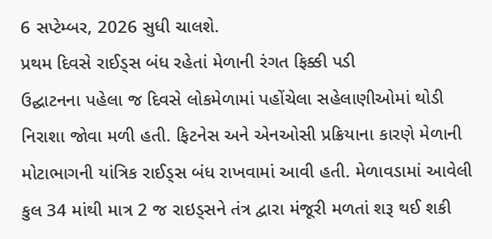6 સપ્ટેમ્બર, 2026 સુધી ચાલશે.
પ્રથમ દિવસે રાઈડ્સ બંધ રહેતાં મેળાની રંગત ફિક્કી પડી
ઉદ્ઘાટનના પહેલા જ દિવસે લોકમેળામાં પહોંચેલા સહેલાણીઓમાં થોડી નિરાશા જોવા મળી હતી. ફિટનેસ અને એનઓસી પ્રક્રિયાના કારણે મેળાની મોટાભાગની યાંત્રિક રાઈડ્સ બંધ રાખવામાં આવી હતી. મેળાવડામાં આવેલી કુલ 34 માંથી માત્ર 2 જ રાઇડ્સને તંત્ર દ્વારા મંજૂરી મળતાં શરૂ થઈ શકી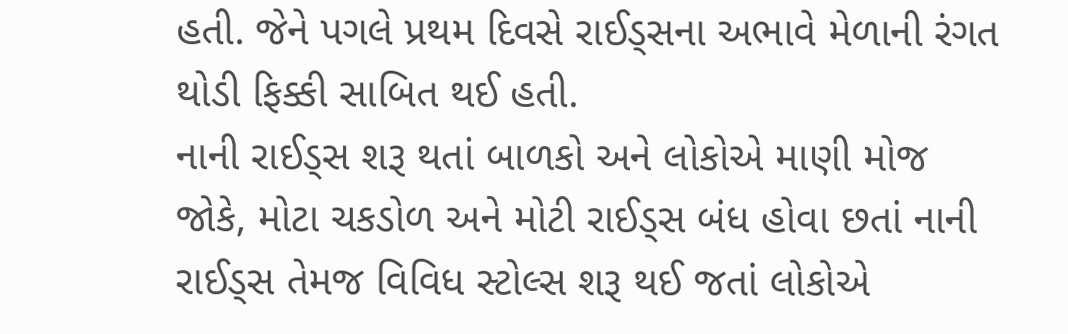હતી. જેને પગલે પ્રથમ દિવસે રાઈડ્સના અભાવે મેળાની રંગત થોડી ફિક્કી સાબિત થઈ હતી.
નાની રાઈડ્સ શરૂ થતાં બાળકો અને લોકોએ માણી મોજ
જોકે, મોટા ચકડોળ અને મોટી રાઈડ્સ બંધ હોવા છતાં નાની રાઈડ્સ તેમજ વિવિધ સ્ટોલ્સ શરૂ થઈ જતાં લોકોએ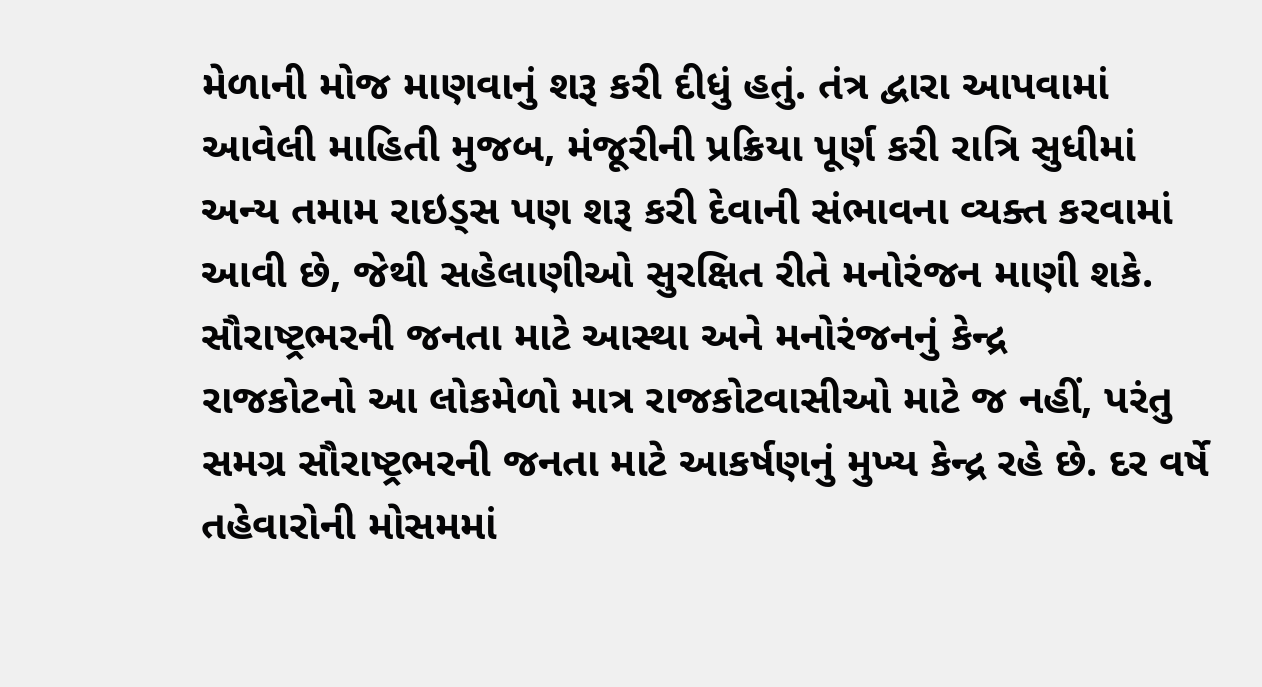મેળાની મોજ માણવાનું શરૂ કરી દીધું હતું. તંત્ર દ્વારા આપવામાં આવેલી માહિતી મુજબ, મંજૂરીની પ્રક્રિયા પૂર્ણ કરી રાત્રિ સુધીમાં અન્ય તમામ રાઇડ્સ પણ શરૂ કરી દેવાની સંભાવના વ્યક્ત કરવામાં આવી છે, જેથી સહેલાણીઓ સુરક્ષિત રીતે મનોરંજન માણી શકે.
સૌરાષ્ટ્રભરની જનતા માટે આસ્થા અને મનોરંજનનું કેન્દ્ર
રાજકોટનો આ લોકમેળો માત્ર રાજકોટવાસીઓ માટે જ નહીં, પરંતુ સમગ્ર સૌરાષ્ટ્રભરની જનતા માટે આકર્ષણનું મુખ્ય કેન્દ્ર રહે છે. દર વર્ષે તહેવારોની મોસમમાં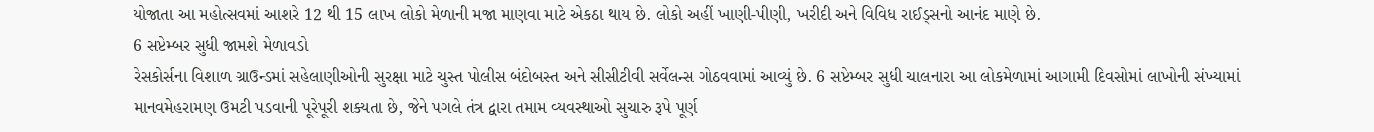યોજાતા આ મહોત્સવમાં આશરે 12 થી 15 લાખ લોકો મેળાની મજા માણવા માટે એકઠા થાય છે. લોકો અહીં ખાણી-પીણી, ખરીદી અને વિવિધ રાઈડ્સનો આનંદ માણે છે.
6 સપ્ટેમ્બર સુધી જામશે મેળાવડો
રેસકોર્સના વિશાળ ગ્રાઉન્ડમાં સહેલાણીઓની સુરક્ષા માટે ચુસ્ત પોલીસ બંદોબસ્ત અને સીસીટીવી સર્વેલન્સ ગોઠવવામાં આવ્યું છે. 6 સપ્ટેમ્બર સુધી ચાલનારા આ લોકમેળામાં આગામી દિવસોમાં લાખોની સંખ્યામાં માનવમેહરામણ ઉમટી પડવાની પૂરેપૂરી શક્યતા છે, જેને પગલે તંત્ર દ્વારા તમામ વ્યવસ્થાઓ સુચારુ રૂપે પૂર્ણ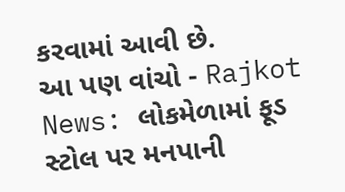કરવામાં આવી છે.
આ પણ વાંચો - Rajkot News: લોકમેળામાં ફૂડ સ્ટોલ પર મનપાની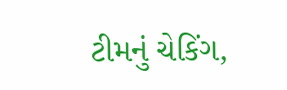ટીમનું ચેકિંગ,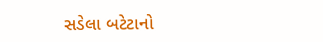સડેલા બટેટાનો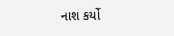નાશ કર્યો